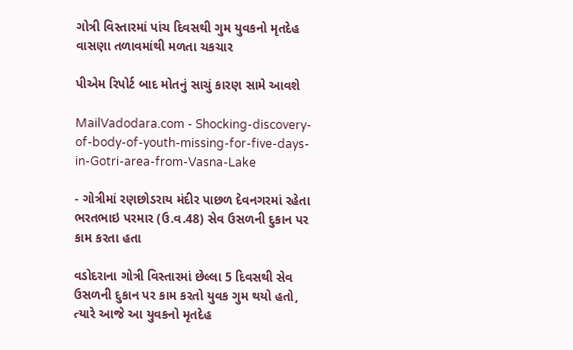ગોત્રી વિસ્તારમાં પાંચ દિવસથી ગુમ યુવકનો મૃતદેહ વાસણા તળાવમાંથી મળતા ચકચાર

પીએમ રિપોર્ટ બાદ મોતનું સાચું કારણ સામે આવશે

MailVadodara.com - Shocking-discovery-of-body-of-youth-missing-for-five-days-in-Gotri-area-from-Vasna-Lake

- ગોત્રીમાં રણછોડરાય મંદીર પાછળ દેવનગરમાં રહેતા ભરતભાઇ પરમાર (ઉ.વ.48) સેવ ઉસળની દુકાન પર કામ કરતા હતા

વડોદરાના ગોત્રી વિસ્તારમાં છેલ્લા 5 દિવસથી સેવ ઉસળની દુકાન પર કામ કરતો યુવક ગુમ થયો હતો, ત્યારે આજે આ યુવકનો મૃતદેહ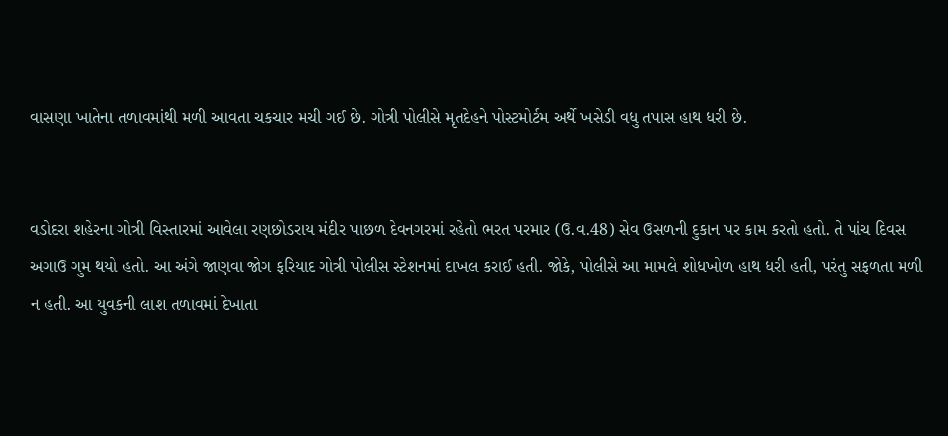વાસણા ખાતેના તળાવમાંથી મળી આવતા ચકચાર મચી ગઈ છે. ગોત્રી પોલીસે મૃતદેહને પોસ્ટમોર્ટમ અર્થે ખસેડી વધુ તપાસ હાથ ધરી છે.


વડોદરા શહેરના ગોત્રી વિસ્તારમાં આવેલા રણછોડરાય મંદીર પાછળ દેવનગરમાં રહેતો ભરત પરમાર (ઉ.વ.48) સેવ ઉસળની દુકાન પર કામ કરતો હતો. તે પાંચ દિવસ અગાઉ ગુમ થયો હતો. આ અંગે જાણવા જોગ ફરિયાદ ગોત્રી પોલીસ સ્ટેશનમાં દાખલ કરાઈ હતી. જોકે, પોલીસે આ મામલે શોધખોળ હાથ ધરી હતી, પરંતુ સફળતા મળી ન હતી. આ યુવકની લાશ તળાવમાં દેખાતા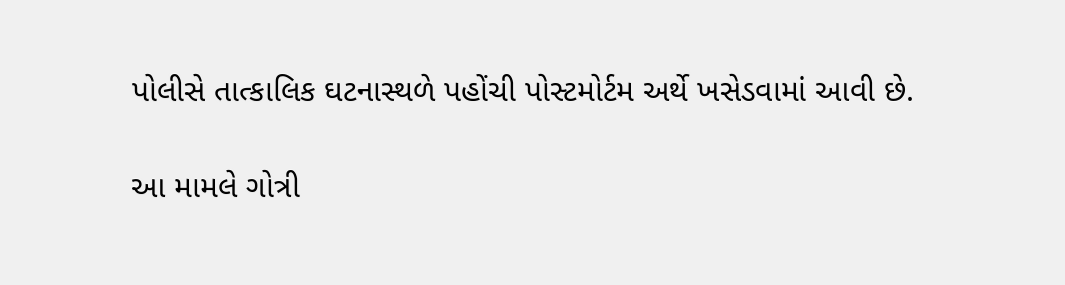પોલીસે તાત્કાલિક ઘટનાસ્થળે પહોંચી પોસ્ટમોર્ટમ અર્થે ખસેડવામાં આવી છે.

આ મામલે ગોત્રી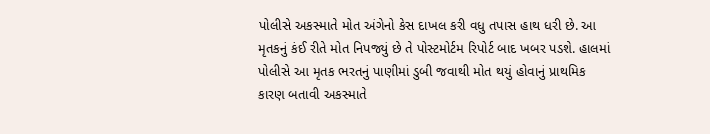પોલીસે અકસ્માતે મોત અંગેનો કેસ દાખલ કરી વધુ તપાસ હાથ ધરી છે. આ મૃતકનું કંઈ રીતે મોત નિપજ્યું છે તે પોસ્ટમોર્ટમ રિપોર્ટ બાદ ખબર પડશે. હાલમાં પોલીસે આ મૃતક ભરતનું પાણીમાં ડુબી જવાથી મોત થયું હોવાનું પ્રાથમિક કારણ બતાવી અકસ્માતે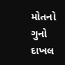મોતનો ગુનો દાખલ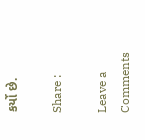કર્યો છે.

Share :

Leave a Comments